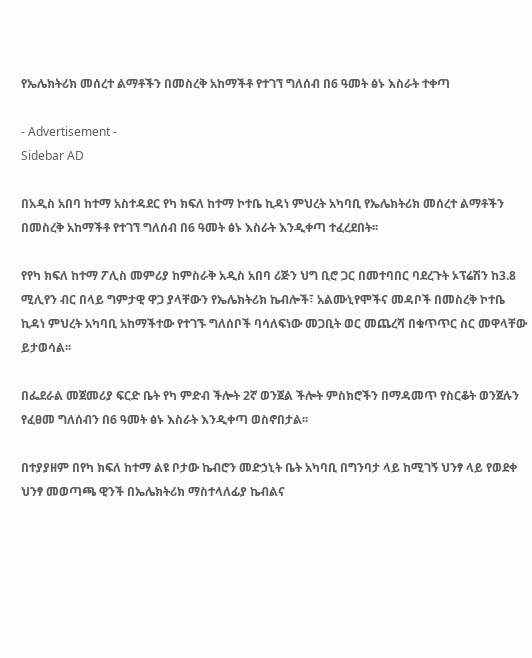የኤሌክትሪክ መሰረተ ልማቶችን በመስረቅ አከማችቶ የተገኘ ግለሰብ በ6 ዓመት ፅኑ እስራት ተቀጣ

- Advertisement -
Sidebar AD

በአዲስ አበባ ከተማ አስተዳደር የካ ክፍለ ከተማ ኮተቤ ኪዳነ ምህረት አካባቢ የኤሌክትሪክ መሰረተ ልማቶችን በመስረቅ አከማችቶ የተገኘ ግለሰብ በ6 ዓመት ፅኑ እስራት እንዲቀጣ ተፈረደበት፡፡

የየካ ክፍለ ከተማ ፖሊስ መምሪያ ከምስራቅ አዲስ አበባ ሪጅን ህግ ቢሮ ጋር በመተባበር ባደረጉት ኦፕሬሽን ከ3.8 ሚሊየን ብር በላይ ግምታዊ ዋጋ ያላቸውን የኤሌክትሪክ ኬብሎች፣ አልሙኒየሞችና መዳቦች በመስረቅ ኮተቤ ኪዳነ ምህረት አካባቢ አከማችተው የተገኙ ግለሰቦች ባሳለፍነው መጋቢት ወር መጨረሻ በቁጥጥር ስር መዋላቸው ይታወሳል፡፡

በፌደራል መጀመሪያ ፍርድ ቤት የካ ምድብ ችሎት 2ኛ ወንጀል ችሎት ምስክሮችን በማዳመጥ የስርቆት ወንጀሉን የፈፀመ ግለሰብን በ6 ዓመት ፅኑ እስራት እንዲቀጣ ወስኖበታል፡፡

በተያያዘም በየካ ክፍለ ከተማ ልዩ ቦታው ኬብሮን መድኃኒት ቤት አካባቢ በግንባታ ላይ ከሚገኝ ህንፃ ላይ የወደቀ ህንፃ መወጣጫ ዊንች በኤሌክትሪክ ማስተላለፊያ ኬብልና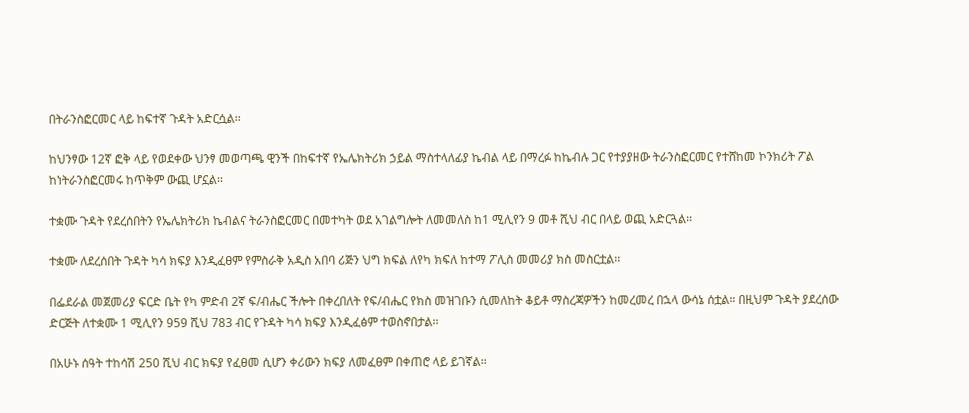በትራንስፎርመር ላይ ከፍተኛ ጉዳት አድርሷል፡፡

ከህንፃው 12ኛ ፎቅ ላይ የወደቀው ህንፃ መወጣጫ ዊንች በከፍተኛ የኤሌክትሪክ ኃይል ማስተላለፊያ ኬብል ላይ በማረፉ ከኬብሉ ጋር የተያያዘው ትራንስፎርመር የተሸከመ ኮንክሪት ፖል ከነትራንስፎርመሩ ከጥቅም ውጪ ሆኗል፡፡

ተቋሙ ጉዳት የደረሰበትን የኤሌክትሪክ ኬብልና ትራንስፎርመር በመተካት ወደ አገልግሎት ለመመለስ ከ1 ሚሊየን 9 መቶ ሺህ ብር በላይ ወጪ አድርጓል፡፡

ተቋሙ ለደረሰበት ጉዳት ካሳ ክፍያ እንዲፈፀም የምስራቅ አዲስ አበባ ሪጅን ህግ ክፍል ለየካ ክፍለ ከተማ ፖሊስ መመሪያ ክስ መስርቷል፡፡

በፌደራል መጀመሪያ ፍርድ ቤት የካ ምድብ 2ኛ ፍ/ብሔር ችሎት በቀረበለት የፍ/ብሔር የክስ መዝገቡን ሲመለከት ቆይቶ ማስረጃዎችን ከመረመረ በኋላ ውሳኔ ሰቷል። በዚህም ጉዳት ያደረሰው ድርጅት ለተቋሙ 1 ሚሊየን 959 ሺህ 783 ብር የጉዳት ካሳ ክፍያ እንዲፈፅም ተወስኖበታል፡፡

በአሁኑ ሰዓት ተከሳሽ 250 ሺህ ብር ክፍያ የፈፀመ ሲሆን ቀሪውን ክፍያ ለመፈፀም በቀጠሮ ላይ ይገኛል፡፡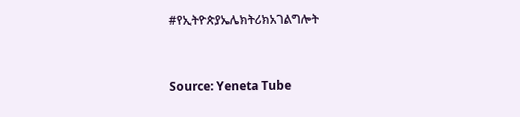#የኢትዮጵያኤሌክትሪክአገልግሎት




Source: Yeneta Tube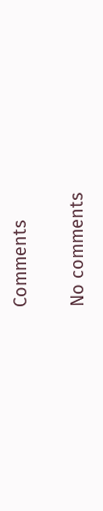Comments

No comments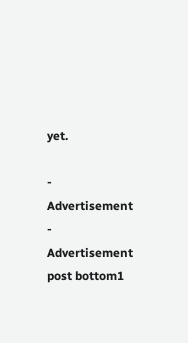yet.

- Advertisement -
Advertisement post bottom1